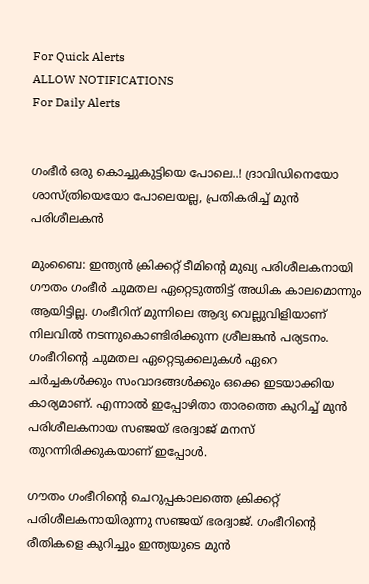For Quick Alerts
ALLOW NOTIFICATIONS
For Daily Alerts


ഗംഭീർ ഒരു കൊച്ചുകുട്ടിയെ പോലെ..! ദ്രാവിഡിനെയോ ശാസ്ത്രിയെയോ പോലെയല്ല, പ്രതികരിച്ച് മുൻ പരിശീലകൻ

മുംബൈ: ഇന്ത്യൻ ക്രിക്കറ്റ് ടീമിന്റെ മുഖ്യ പരിശീലകനായി ഗൗതം ഗംഭീർ ചുമതല ഏറ്റെടുത്തിട്ട് അധിക കാലമൊന്നും ആയിട്ടില്ല. ഗംഭീറിന് മുന്നിലെ ആദ്യ വെല്ലുവിളിയാണ് നിലവിൽ നടന്നുകൊണ്ടിരിക്കുന്ന ശ്രീലങ്കൻ പര്യടനം. ഗംഭീറിന്റെ ചുമതല ഏറ്റെടുക്കലുകൾ ഏറെ ചർച്ചകൾക്കും സംവാദങ്ങൾക്കും ഒക്കെ ഇടയാക്കിയ കാര്യമാണ്. എന്നാൽ ഇപ്പോഴിതാ താരത്തെ കുറിച്ച് മുൻ പരിശീലകനായ സഞ്ജയ് ഭരദ്വാജ് മനസ് തുറന്നിരിക്കുകയാണ് ഇപ്പോൾ.

ഗൗതം ഗംഭീറിന്റെ ചെറുപ്പകാലത്തെ ക്രിക്കറ്റ് പരിശീലകനായിരുന്നു സഞ്ജയ് ഭരദ്വാജ്. ഗംഭീറിന്റെ രീതികളെ കുറിച്ചും ഇന്ത്യയുടെ മുൻ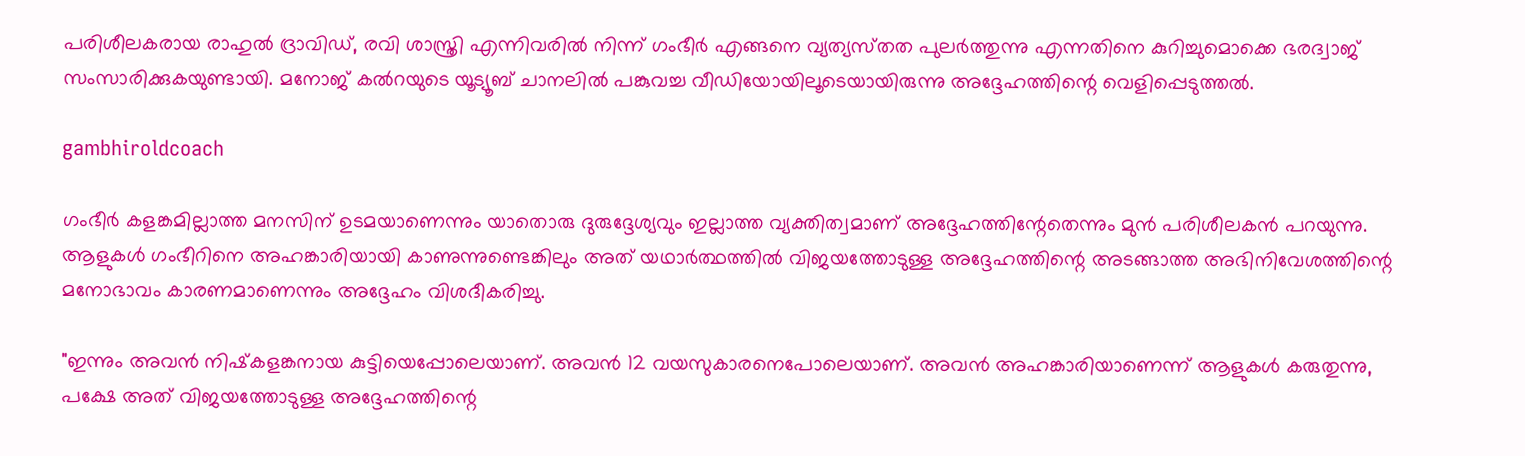പരിശീലകരായ രാഹുൽ ദ്രാവിഡ്, രവി ശാസ്ത്രി എന്നിവരിൽ നിന്ന് ഗംഭീർ എങ്ങനെ വ്യത്യസ്‌തത പുലർത്തുന്നു എന്നതിനെ കുറിച്ചുമൊക്കെ ഭരദ്വാജ് സംസാരിക്കുകയുണ്ടായി. മനോജ് കൽറയുടെ യൂട്യൂബ് ചാനലിൽ പങ്കുവച്ച വീഡിയോയിലൂടെയായിരുന്നു അദ്ദേഹത്തിന്റെ വെളിപ്പെടുത്തൽ.

gambhiroldcoach

ഗംഭീർ കളങ്കമില്ലാത്ത മനസിന് ഉടമയാണെന്നും യാതൊരു ദുരുദ്ദേശ്യവും ഇല്ലാത്ത വ്യക്തിത്വമാണ് അദ്ദേഹത്തിന്റേതെന്നും മുൻ പരിശീലകൻ പറയുന്നു. ആളുകൾ ഗംഭീറിനെ അഹങ്കാരിയായി കാണുന്നുണ്ടെങ്കിലും അത് യഥാർത്ഥത്തിൽ വിജയത്തോടുള്ള അദ്ദേഹത്തിന്റെ അടങ്ങാത്ത അഭിനിവേശത്തിന്റെ മനോഭാവം കാരണമാണെന്നും അദ്ദേഹം വിശദീകരിച്ചു.

"ഇന്നും അവൻ നിഷ്‌കളങ്കനായ കുട്ടിയെപ്പോലെയാണ്. അവൻ 12 വയസുകാരനെപോലെയാണ്. അവൻ അഹങ്കാരിയാണെന്ന് ആളുകൾ കരുതുന്നു, പക്ഷേ അത് വിജയത്തോടുള്ള അദ്ദേഹത്തിന്റെ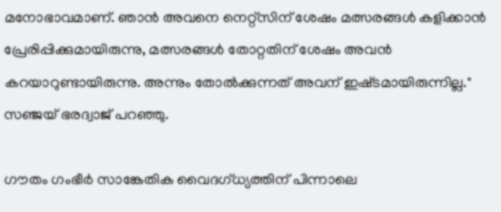മനോഭാവമാണ്. ഞാൻ അവനെ നെറ്റ്സിന് ശേഷം മത്സരങ്ങൾ കളിക്കാൻ പ്രേരിപ്പിക്കുമായിരുന്നു, മത്സരങ്ങൾ തോറ്റതിന് ശേഷം അവൻ കറയാറുണ്ടായിരുന്നു. അന്നും തോൽക്കുന്നത് അവന് ഇഷ്‌ടമായിരുന്നില്ല." സഞ്ജയ് ഭരദ്വാജ് പറഞ്ഞു.

ഗൗതം ഗംഭീർ സാങ്കേതിക വൈദഗ്ധ്യത്തിന് പിന്നാലെ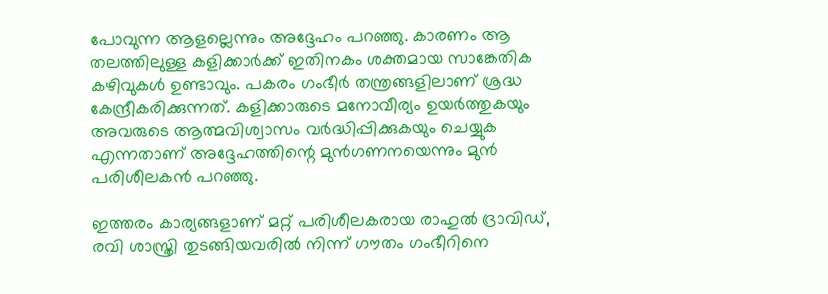പോവുന്ന ആളല്ലെന്നും അദ്ദേഹം പറഞ്ഞു. കാരണം ആ തലത്തിലുള്ള കളിക്കാർക്ക് ഇതിനകം ശക്തമായ സാങ്കേതിക കഴിവുകൾ ഉണ്ടാവും. പകരം ഗംഭീർ തന്ത്രങ്ങളിലാണ് ശ്രദ്ധ കേന്ദ്രീകരിക്കുന്നത്. കളിക്കാരുടെ മനോവീര്യം ഉയർത്തുകയും അവരുടെ ആത്മവിശ്വാസം വർദ്ധിപ്പിക്കുകയും ചെയ്യുക എന്നതാണ് അദ്ദേഹത്തിന്റെ മുൻഗണനയെന്നും മുൻ പരിശീലകൻ പറഞ്ഞു.

ഇത്തരം കാര്യങ്ങളാണ് മറ്റ് പരിശീലകരായ രാഹുൽ ദ്രാവിഡ്, രവി ശാസ്ത്രി തുടങ്ങിയവരിൽ നിന്ന് ഗൗതം ഗംഭീറിനെ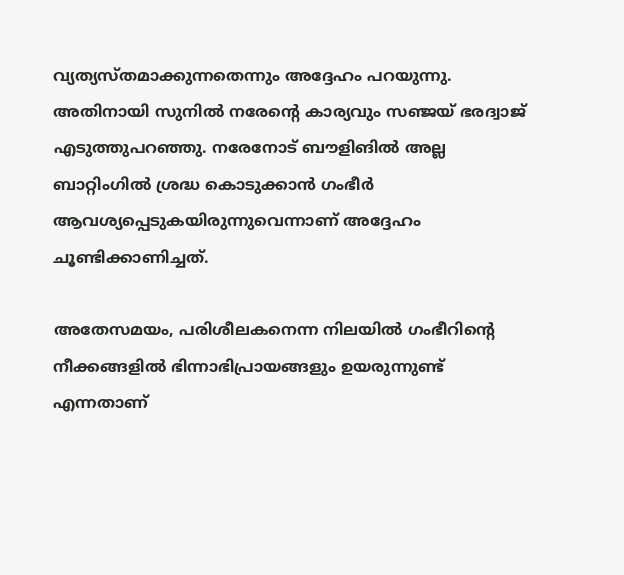വ്യത്യസ്‌തമാക്കുന്നതെന്നും അദ്ദേഹം പറയുന്നു. അതിനായി സുനിൽ നരേന്റെ കാര്യവും സഞ്ജയ് ഭരദ്വാജ് എടുത്തുപറഞ്ഞു. നരേനോട് ബൗളിങിൽ അല്ല ബാറ്റിംഗിൽ ശ്രദ്ധ കൊടുക്കാൻ ഗംഭീർ ആവശ്യപ്പെടുകയിരുന്നുവെന്നാണ് അദ്ദേഹം ചൂണ്ടിക്കാണിച്ചത്.

അതേസമയം, പരിശീലകനെന്ന നിലയിൽ ഗംഭീറിന്റെ നീക്കങ്ങളിൽ ഭിന്നാഭിപ്രായങ്ങളും ഉയരുന്നുണ്ട് എന്നതാണ്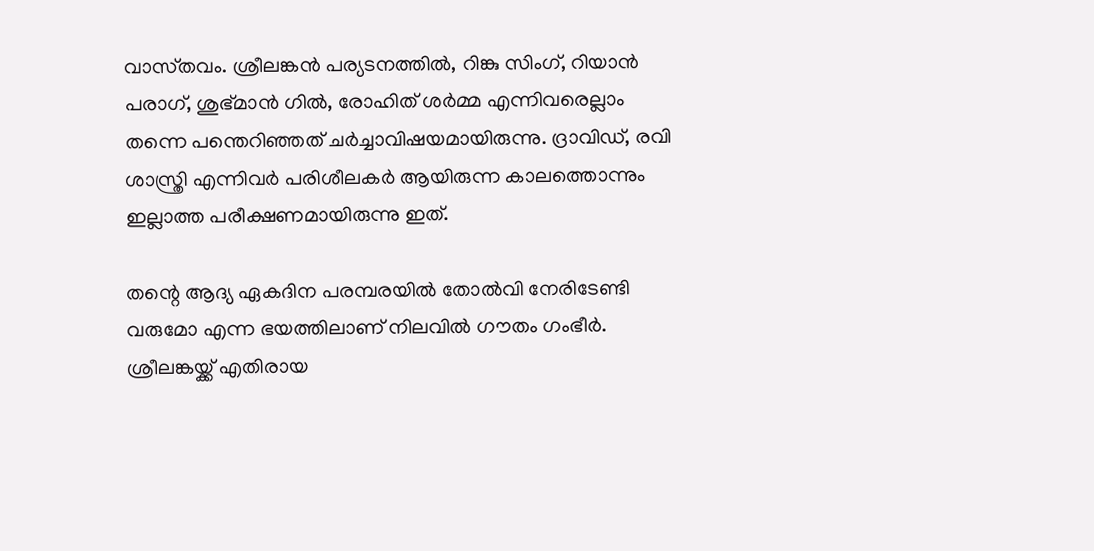വാസ്‌തവം. ശ്രീലങ്കൻ പര്യടനത്തിൽ, റിങ്കു സിംഗ്, റിയാൻ പരാഗ്, ശുഭ്മാൻ ഗിൽ, രോഹിത് ശർമ്മ എന്നിവരെല്ലാം തന്നെ പന്തെറിഞ്ഞത് ചർച്ചാവിഷയമായിരുന്നു. ദ്രാവിഡ്, രവി ശാസ്ത്രി എന്നിവർ പരിശീലകർ ആയിരുന്ന കാലത്തൊന്നും ഇല്ലാത്ത പരീക്ഷണമായിരുന്നു ഇത്.

തന്റെ ആദ്യ ഏകദിന പരമ്പരയിൽ തോൽവി നേരിടേണ്ടി വരുമോ എന്ന ഭയത്തിലാണ് നിലവിൽ ഗൗതം ഗംഭീർ. ശ്രീലങ്കയ്ക്ക് എതിരായ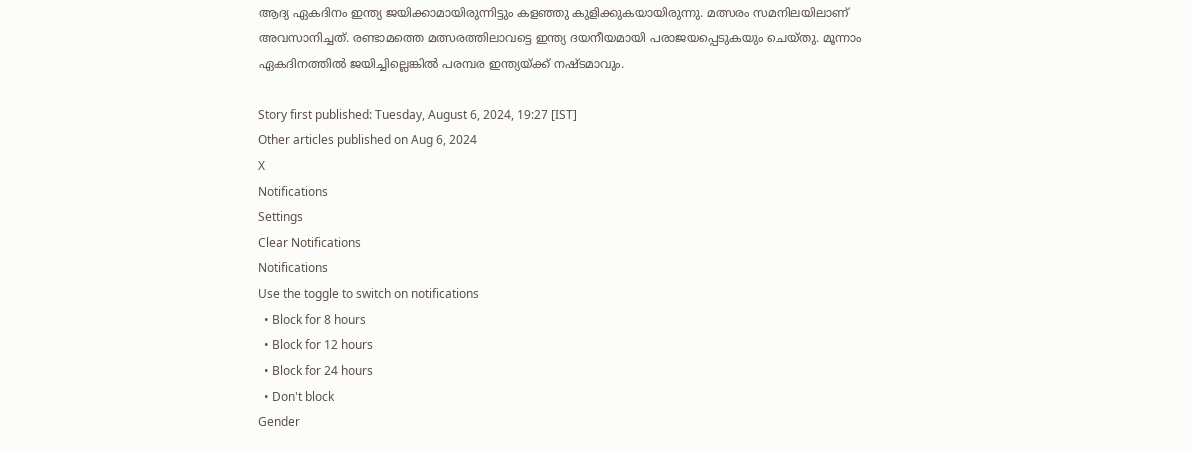ആദ്യ ഏകദിനം ഇന്ത്യ ജയിക്കാമായിരുന്നിട്ടും കളഞ്ഞു കുളിക്കുകയായിരുന്നു. മത്സരം സമനിലയിലാണ് അവസാനിച്ചത്. രണ്ടാമത്തെ മത്സരത്തിലാവട്ടെ ഇന്ത്യ ദയനീയമായി പരാജയപ്പെടുകയും ചെയ്‌തു. മൂന്നാം ഏകദിനത്തിൽ ജയിച്ചില്ലെങ്കിൽ പരമ്പര ഇന്ത്യയ്ക്ക് നഷ്‌ടമാവും.

Story first published: Tuesday, August 6, 2024, 19:27 [IST]
Other articles published on Aug 6, 2024
X
Notifications
Settings
Clear Notifications
Notifications
Use the toggle to switch on notifications
  • Block for 8 hours
  • Block for 12 hours
  • Block for 24 hours
  • Don't block
Gender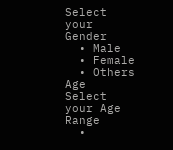Select your Gender
  • Male
  • Female
  • Others
Age
Select your Age Range
  •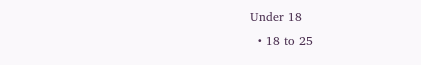Under 18
  • 18 to 25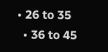• 26 to 35
  • 36 to 45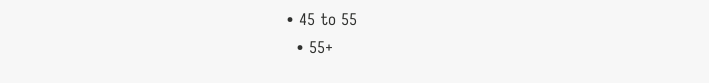• 45 to 55
  • 55+